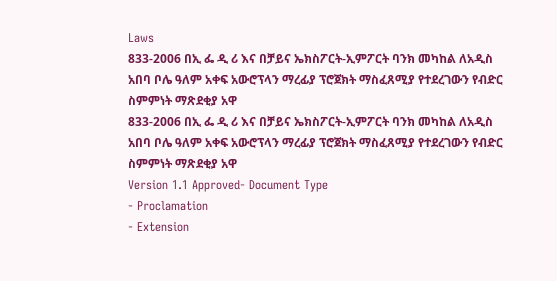Laws
833-2006 በኢ ፌ ዲ ሪ እና በቻይና ኤክስፖርት-ኢምፖርት ባንክ መካከል ለአዲስ አበባ ቦሌ ዓለም አቀፍ አውሮፕላን ማረፊያ ፕሮጀክት ማስፈጸሚያ የተደረገውን የብድር ስምምነት ማጽደቂያ አዋ
833-2006 በኢ ፌ ዲ ሪ እና በቻይና ኤክስፖርት-ኢምፖርት ባንክ መካከል ለአዲስ አበባ ቦሌ ዓለም አቀፍ አውሮፕላን ማረፊያ ፕሮጀክት ማስፈጸሚያ የተደረገውን የብድር ስምምነት ማጽደቂያ አዋ
Version 1.1 Approved- Document Type
- Proclamation
- Extension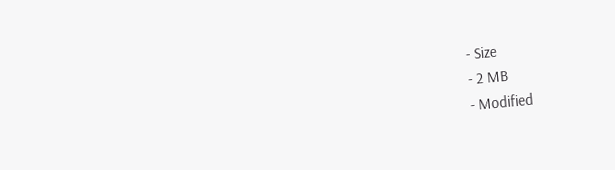- Size
- 2 MB
- Modified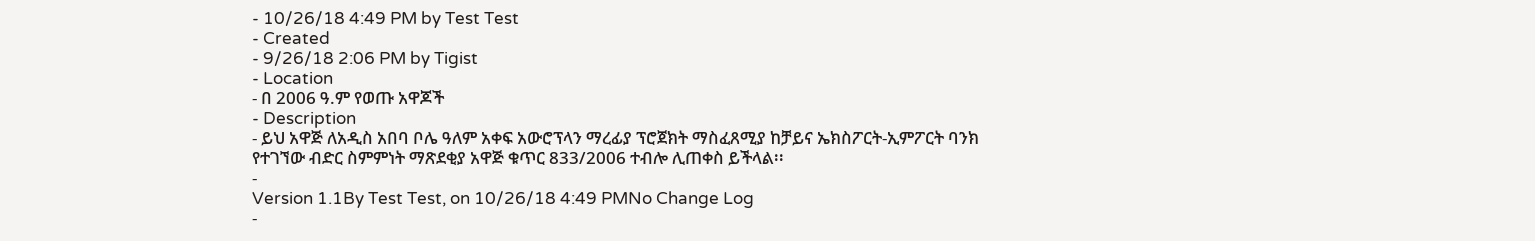- 10/26/18 4:49 PM by Test Test
- Created
- 9/26/18 2:06 PM by Tigist
- Location
- በ 2006 ዓ.ም የወጡ አዋጆች
- Description
- ይህ አዋጅ ለአዲስ አበባ ቦሌ ዓለም አቀፍ አውሮፕላን ማረፊያ ፕሮጀክት ማስፈጸሚያ ከቻይና ኤክስፖርት-ኢምፖርት ባንክ የተገኘው ብድር ስምምነት ማጽደቂያ አዋጅ ቁጥር 833/2006 ተብሎ ሊጠቀስ ይችላል፡፡
-
Version 1.1By Test Test, on 10/26/18 4:49 PMNo Change Log
-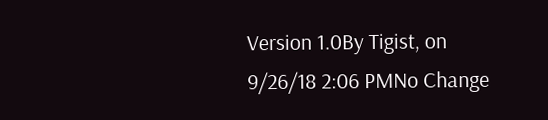Version 1.0By Tigist, on 9/26/18 2:06 PMNo Change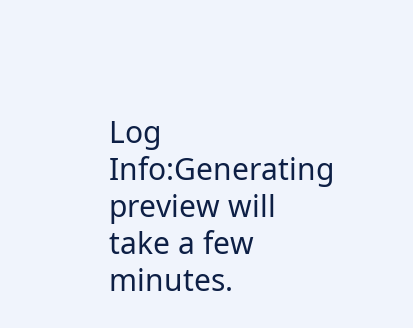Log
Info:Generating preview will take a few minutes.